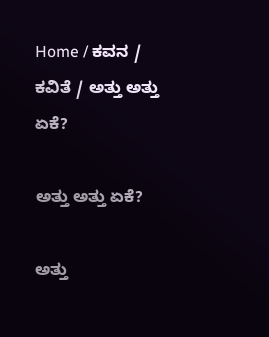Home / ಕವನ / ಕವಿತೆ / ಅತ್ತು ಅತ್ತು ಏಕೆ?

ಅತ್ತು ಅತ್ತು ಏಕೆ?

ಅತ್ತು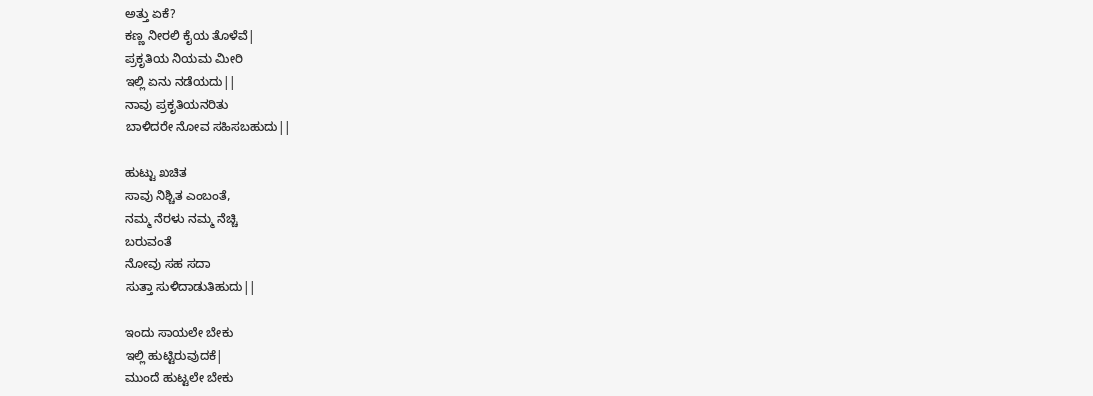ಅತ್ತು ಏಕೆ?
ಕಣ್ಣ ನೀರಲಿ ಕೈಯ ತೊಳೆವೆ|
ಪ್ರಕೃತಿಯ ನಿಯಮ ಮೀರಿ
ಇಲ್ಲಿ ಏನು ನಡೆಯದು||
ನಾವು ಪ್ರಕೃತಿಯನರಿತು
ಬಾಳಿದರೇ ನೋವ ಸಹಿಸಬಹುದು||

ಹುಟ್ಟು ಖಚಿತ
ಸಾವು ನಿಶ್ಚಿತ ಎಂಬಂತೆ,
ನಮ್ಮ ನೆರಳು ನಮ್ಮ ನೆಚ್ಚಿ
ಬರುವಂತೆ
ನೋವು ಸಹ ಸದಾ
ಸುತ್ತಾ ಸುಳಿದಾಡುತಿಹುದು||

ಇಂದು ಸಾಯಲೇ ಬೇಕು
ಇಲ್ಲಿ ಹುಟ್ಟಿರುವುದಕೆ|
ಮುಂದೆ ಹುಟ್ಟಲೇ ಬೇಕು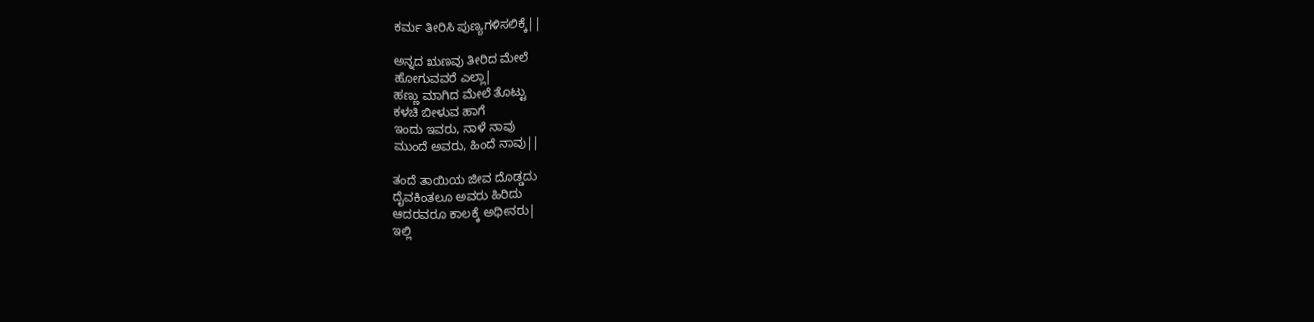ಕರ್ಮ ತೀರಿಸಿ ಪುಣ್ಯಗಳಿಸಲಿಕ್ಕೆ||

ಅನ್ನದ ಋಣವು ತೀರಿದ ಮೇಲೆ
ಹೋಗುವವರೆ ಎಲ್ಲಾ|
ಹಣ್ಣು ಮಾಗಿದ ಮೇಲೆ ತೊಟ್ಟು
ಕಳಚಿ ಬೀಳುವ ಹಾಗೆ
ಇಂದು ಇವರು, ನಾಳೆ ನಾವು
ಮುಂದೆ ಅವರು, ಹಿಂದೆ ನಾವು||

ತಂದೆ ತಾಯಿಯ ಜೀವ ದೊಡ್ಡದು
ದೈವಕಿಂತಲೂ ಅವರು ಹಿರಿದು
ಆದರವರೂ ಕಾಲಕ್ಕೆ ಅಧೀನರು|
ಇಲ್ಲಿ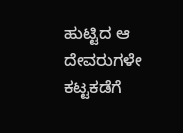ಹುಟ್ಟಿದ ಆ ದೇವರುಗಳೇ
ಕಟ್ಟಕಡೆಗೆ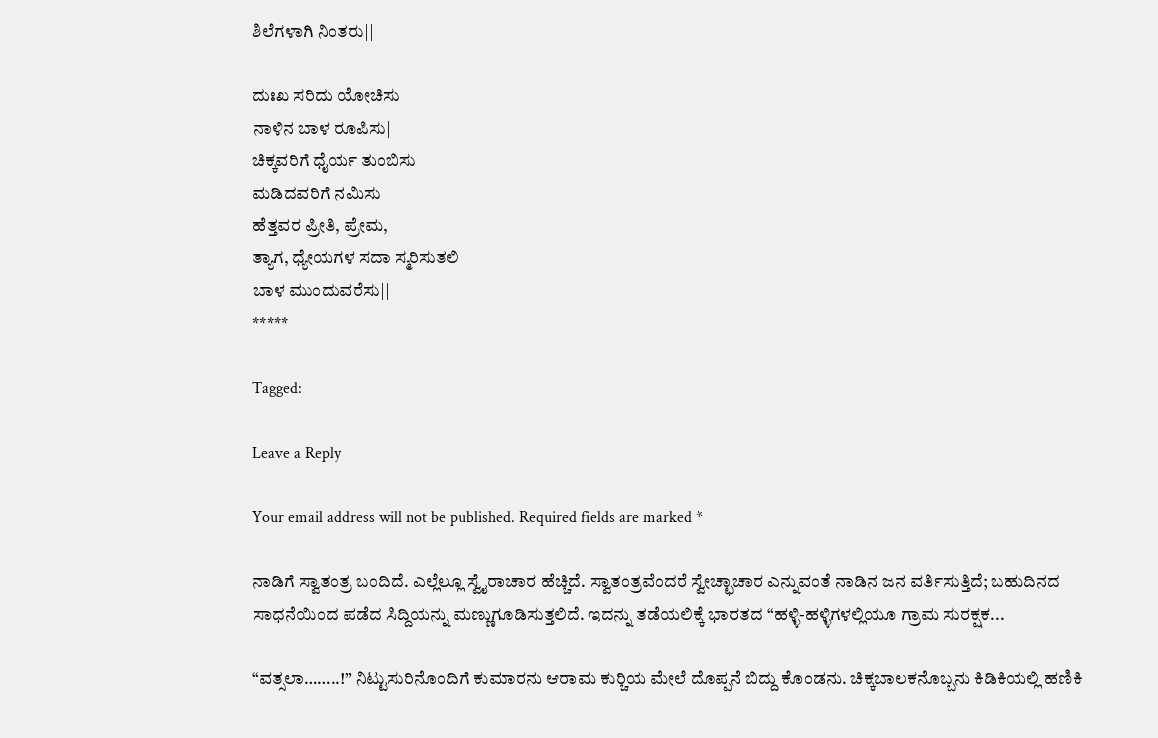ಶಿಲೆಗಳಾಗಿ ನಿಂತರು||

ದುಃಖ ಸರಿದು ಯೋಚಿಸು
ನಾಳಿನ ಬಾಳ ರೂಪಿಸು|
ಚಿಕ್ಕವರಿಗೆ ಧೈರ್ಯ ತುಂಬಿಸು
ಮಡಿದವರಿಗೆ ನಮಿಸು
ಹೆತ್ತವರ ಪ್ರೀತಿ, ಪ್ರೇಮ,
ತ್ಯಾಗ, ಧ್ಯೇಯಗಳ ಸದಾ ಸ್ಮರಿಸುತಲಿ
ಬಾಳ ಮುಂದುವರೆಸು||
*****

Tagged:

Leave a Reply

Your email address will not be published. Required fields are marked *

ನಾಡಿಗೆ ಸ್ವಾತಂತ್ರ ಬಂದಿದೆ. ಎಲ್ಲೆಲ್ಲೂ ಸ್ವೈರಾಚಾರ ಹೆಚ್ಚಿದೆ. ಸ್ವಾತಂತ್ರವೆಂದರೆ ಸ್ವೇಚ್ಛಾಚಾರ ಎನ್ನುವಂತೆ ನಾಡಿನ ಜನ ವರ್ತಿಸುತ್ತಿದೆ; ಬಹುದಿನದ ಸಾಧನೆಯಿಂದ ಪಡೆದ ಸಿದ್ದಿಯನ್ನು ಮಣ್ಣುಗೂಡಿಸುತ್ತಲಿದೆ. ಇದನ್ನು ತಡೆಯಲಿಕ್ಕೆ ಭಾರತದ “ಹಳ್ಳಿ-ಹಳ್ಳಿಗಳಲ್ಲಿಯೂ ಗ್ರಾಮ ಸುರಕ್ಷಕ...

“ವತ್ಸಲಾ……..!” ನಿಟ್ಟುಸುರಿನೊಂದಿಗೆ ಕುಮಾರನು ಆರಾಮ ಕುರ್‍ಚಿಯ ಮೇಲೆ ದೊಪ್ಪನೆ ಬಿದ್ದು ಕೊಂಡನು. ಚಿಕ್ಕಬಾಲಕನೊಬ್ಬನು ಕಿಡಿಕಿಯಲ್ಲಿ ಹಣಿಕಿ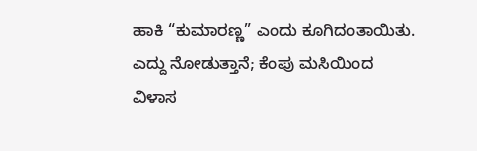ಹಾಕಿ “ಕುಮಾರಣ್ಣ” ಎಂದು ಕೂಗಿದಂತಾಯಿತು. ಎದ್ದು ನೋಡುತ್ತಾನೆ; ಕೆಂಪು ಮಸಿಯಿಂದ ವಿಳಾಸ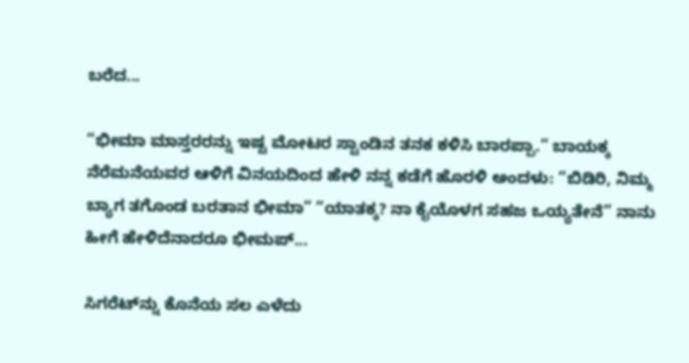ಬರೆದ...

“ಭೀಮಾ ಮಾಸ್ತರರನ್ನು ಇಷ್ಟ ಮೋಟರ ಸ್ಟಾಂಡಿನ ತನಕ ಕಳಿಸಿ ಬಾರಪ್ಪಾ.” ಬಾಯಕ್ಕ ನೆರೆಮನೆಯವರ ಆಳಿಗೆ ವಿನಯದಿಂದ ಹೇಳಿ ನನ್ನ ಕಡೆಗೆ ಹೊರಳಿ ಅಂದಳು: “ಬಿಡಿರಿ, ನಿಮ್ಮ ಬ್ಯಾಗ ತಗೊಂಡ ಬರತಾನ ಭೀಮಾ” “ಯಾತಕ್ಕ? ನಾ ಕೈಯೊಳಗ ಸಹಜ ಒಯ್ಯತೇನೆ” ನಾನು ಹೀಗೆ ಹೇಳಿದೆನಾದರೂ ಭೀಮಪ್...

ಸಿಗರೆಟ್‌ನ್ನು ಕೊನೆಯ ಸಲ ಎಳೆದು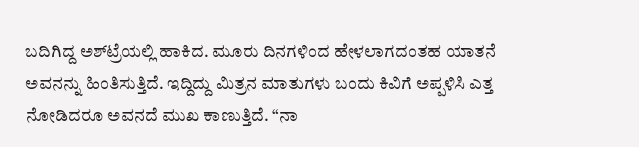ಬದಿಗಿದ್ದ ಅಶ್‌ಟ್ರೆಯಲ್ಲಿ ಹಾಕಿದ. ಮೂರು ದಿನಗಳಿಂದ ಹೇಳಲಾಗದಂತಹ ಯಾತನೆ ಅವನನ್ನು ಹಿಂತಿಸುತ್ತಿದೆ. ಇದ್ದಿದ್ದು ಮಿತ್ರನ ಮಾತುಗಳು ಬಂದು ಕಿವಿಗೆ ಅಪ್ಪಳಿಸಿ ಎತ್ತ ನೋಡಿದರೂ ಅವನದೆ ಮುಖ ಕಾಣುತ್ತಿದೆ. “ನಾ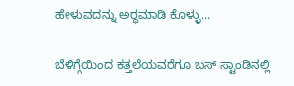ಹೇಳುವದನ್ನು ಅರ್‍ಥಮಾಡಿ ಕೊಳ್ಳು...

ಬೆಳಿಗ್ಗೆಯಿಂದ ಕತ್ತಲೆಯವರೆಗೂ ಬಸ್ ಸ್ಟಾಂಡಿನಲ್ಲಿ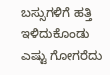ಬಸ್ಸುಗಳಿಗೆ ಹತ್ತಿ ಇಳಿದುಕೊಂಡು ಎಷ್ಟು ಗೋಗರೆದು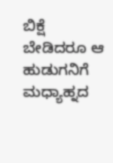ಬಿಕ್ಷೆ ಬೇಡಿದರೂ ಆ ಹುಡುಗನಿಗೆ ಮಧ್ಯಾಹ್ನದ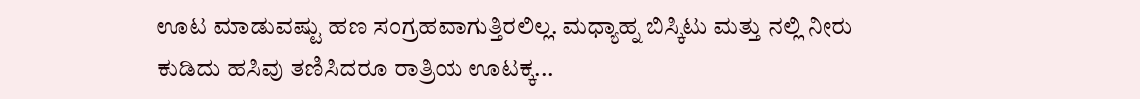ಊಟ ಮಾಡುವಷ್ಟು ಹಣ ಸಂಗ್ರಹವಾಗುತ್ತಿರಲಿಲ್ಲ. ಮಧ್ಯಾಹ್ನ ಬಿಸ್ಕಿಟು ಮತ್ತು ನಲ್ಲಿ ನೀರು ಕುಡಿದು ಹಸಿವು ತಣಿಸಿದರೂ ರಾತ್ರಿಯ ಊಟಕ್ಕ...